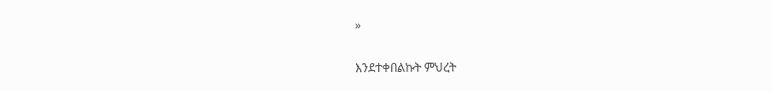»

እንደተቀበልኩት ምህረት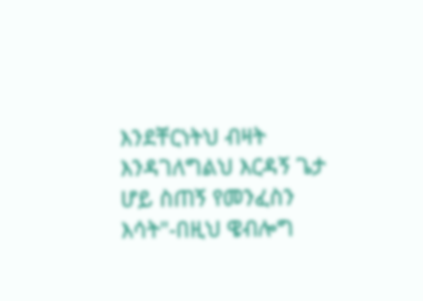እንደቸርነትህ ብዛት እንዳገለግልህ እርዳኝ ጌታ ሆይ ስጠኝ የመንፈስን እሳት"-በዚህ ዌብሎግ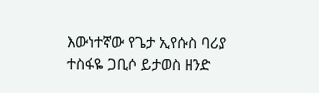እውነተኛው የጌታ ኢየሱስ ባሪያ ተስፋዬ ጋቢሶ ይታወስ ዘንድ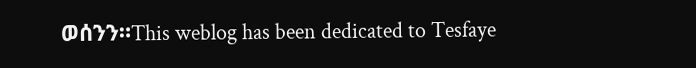ወሰንን።This weblog has been dedicated to Tesfaye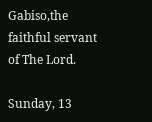Gabiso,the faithful servant of The Lord.

Sunday, 13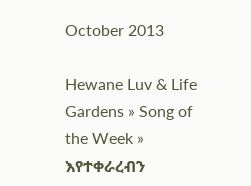October 2013

Hewane Luv & Life Gardens » Song of the Week » እየተቀራረብን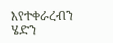እየተቀራረብን ሄድን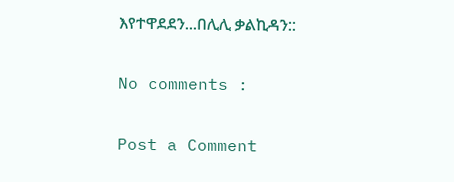እየተዋደደን...በሊሊ ቃልኪዳን::

No comments :

Post a Comment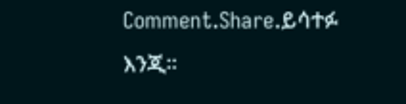Comment.Share.ይሳተፉ እንጂ።